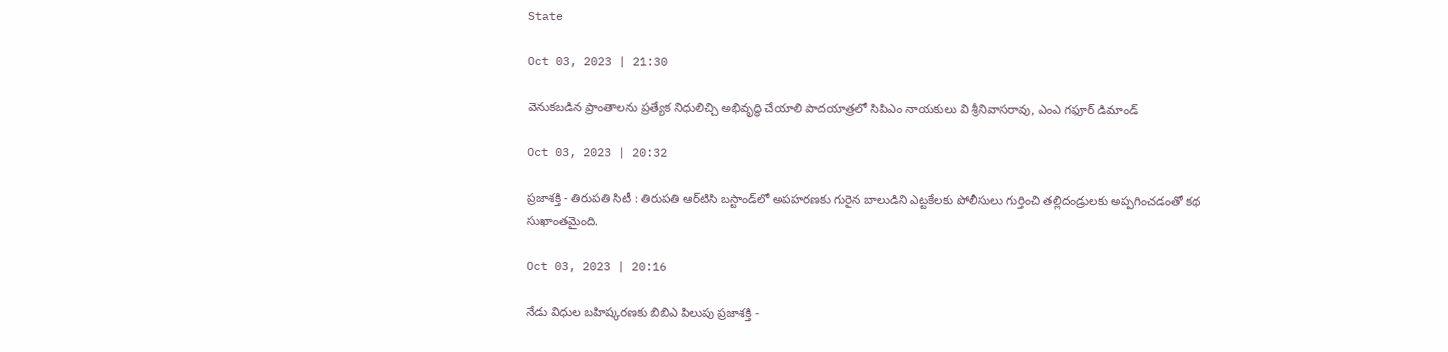State

Oct 03, 2023 | 21:30

వెనుకబడిన ప్రాంతాలను ప్రత్యేక నిధులిచ్చి అభివృద్ధి చేయాలి పాదయాత్రలో సిపిఎం నాయకులు వి శ్రీనివాసరావు, ఎంఎ గఫూర్‌ డిమాండ్‌

Oct 03, 2023 | 20:32

ప్రజాశక్తి - తిరుపతి సిటీ : తిరుపతి ఆర్‌టిసి బస్టాండ్‌లో అపహరణకు గురైన బాలుడిని ఎట్టకేలకు పోలీసులు గుర్తించి తల్లిదండ్రులకు అప్పగించడంతో కథ సుఖాంతమైంది.

Oct 03, 2023 | 20:16

నేడు విధుల బహిష్కరణకు బిబిఎ పిలుపు ప్రజాశక్తి -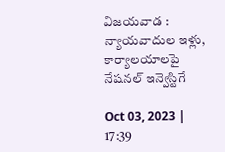విజయవాడ : న్యాయవాదుల ఇళ్లు, కార్యాలయాలపై నేషనల్‌ ఇన్వెస్టిగే

Oct 03, 2023 | 17:39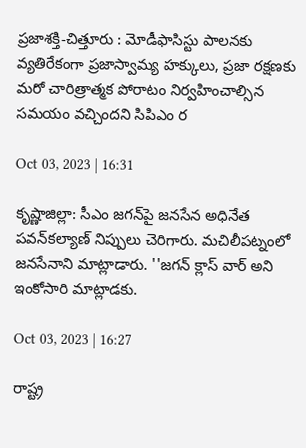ప్రజాశక్తి-చిత్తూరు : మోడీఫాసిస్టు పాలనకు వ్యతిరేకంగా ప్రజాస్వామ్య హక్కులు, ప్రజా రక్షణకు మరో చారిత్రాత్మక పోరాటం నిర్వహించాల్సిన సమయం వచ్చిందని సిపిఎం ర

Oct 03, 2023 | 16:31

కృష్ణాజిల్లా: సీఎం జగన్‌పై జనసేన అధినేత పవన్‌కల్యాణ్‌ నిప్పులు చెరిగారు. మచిలీపట్నంలో జనసేనాని మాట్లాడారు. ''జగన్‌ క్లాస్‌ వార్‌ అని ఇంకోసారి మాట్లాడకు.

Oct 03, 2023 | 16:27

రాష్ట్ర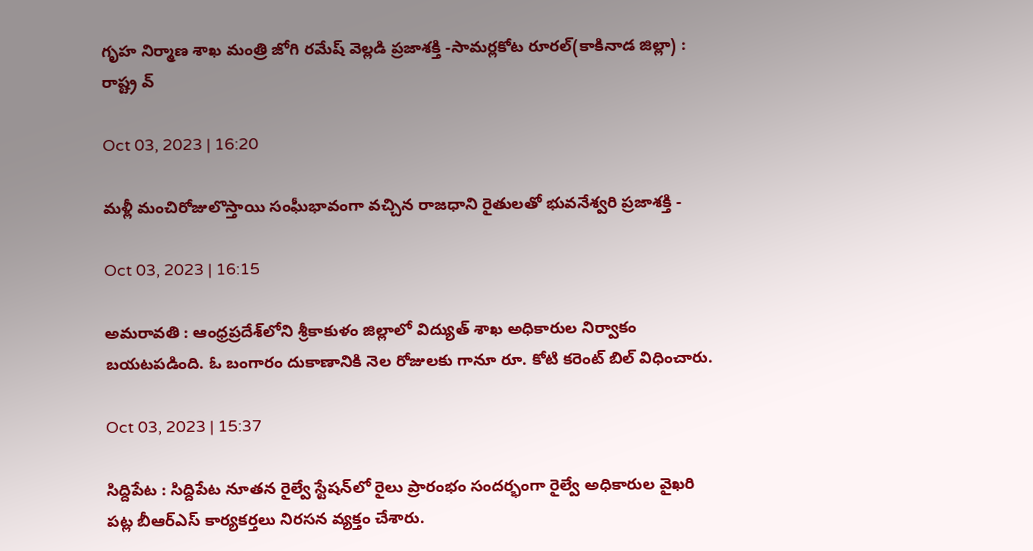గృహ నిర్మాణ శాఖ మంత్రి జోగి రమేష్‌ వెల్లడి ప్రజాశక్తి -సామర్లకోట రూరల్‌(కాకినాడ జిల్లా) : రాష్ట్ర వ్

Oct 03, 2023 | 16:20

మళ్లీ మంచిరోజులొస్తాయి సంఘీభావంగా వచ్చిన రాజధాని రైతులతో భువనేశ్వరి ప్రజాశక్తి -

Oct 03, 2023 | 16:15

అమరావతి : ఆంధ్రప్రదేశ్‌లోని శ్రీకాకుళం జిల్లాలో విద్యుత్‌ శాఖ అధికారుల నిర్వాకం బయటపడింది. ఓ బంగారం దుకాణానికి నెల రోజులకు గానూ రూ. కోటి కరెంట్‌ బిల్‌ విధించారు.

Oct 03, 2023 | 15:37

సిద్దిపేట : సిద్దిపేట నూతన రైల్వే స్టేషన్‌లో రైలు ప్రారంభం సందర్భంగా రైల్వే అధికారుల వైఖరి పట్ల బీఆర్‌ఎస్‌ కార్యకర్తలు నిరసన వ్యక్తం చేశారు.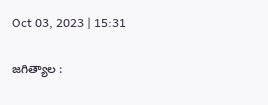Oct 03, 2023 | 15:31

జగిత్యాల :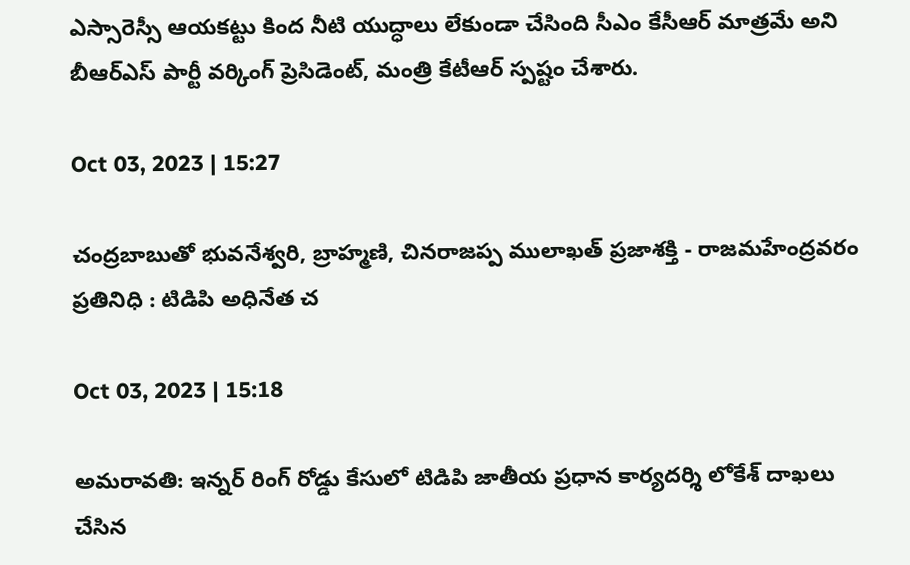ఎస్సారెస్సీ ఆయకట్టు కింద నీటి యుద్ధాలు లేకుండా చేసింది సీఎం కేసీఆర్‌ మాత్రమే అని బీఆర్‌ఎస్‌ పార్టీ వర్కింగ్‌ ప్రెసిడెంట్‌, మంత్రి కేటీఆర్‌ స్పష్టం చేశారు.

Oct 03, 2023 | 15:27

చంద్రబాబుతో భువనేశ్వరి, బ్రాహ్మణి, చినరాజప్ప ములాఖత్‌ ప్రజాశక్తి - రాజమహేంద్రవరం ప్రతినిధి : టిడిపి అధినేత చ

Oct 03, 2023 | 15:18

అమరావతి: ఇన్నర్‌ రింగ్‌ రోడ్డు కేసులో టిడిపి జాతీయ ప్రధాన కార్యదర్శి లోకేశ్‌ దాఖలు చేసిన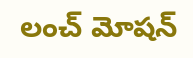లంచ్‌ మోషన్‌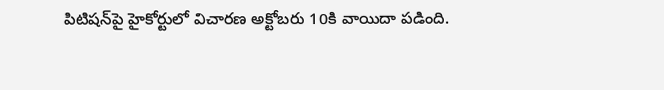పిటిషన్‌పై హైకోర్టులో విచారణ అక్టోబరు 10కి వాయిదా పడింది.